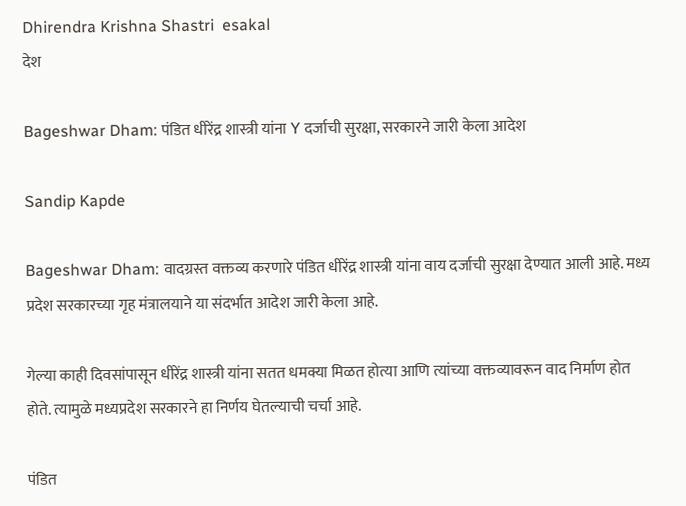Dhirendra Krishna Shastri  esakal
देश

Bageshwar Dham: पंडित धीरेंद्र शास्त्री यांना Y दर्जाची सुरक्षा, सरकारने जारी केला आदेश

Sandip Kapde

Bageshwar Dham: वादग्रस्त वक्तव्य करणारे पंडित धीरेंद्र शास्त्री यांना वाय दर्जाची सुरक्षा देण्यात आली आहे. मध्य प्रदेश सरकारच्या गृह मंत्रालयाने या संदर्भात आदेश जारी केला आहे.

गेल्या काही दिवसांपासून धीरेंद्र शास्त्री यांना सतत धमक्या मिळत होत्या आणि त्यांच्या वक्तव्यावरून वाद निर्माण होत होते. त्यामुळे मध्यप्रदेश सरकारने हा निर्णय घेतल्याची चर्चा आहे.

पंडित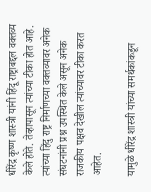धीरेंद्र कृष्ण शास्त्री यांनी हिंदू राष्ट्राबद्दल वक्तव्य केले होते. तेव्हापासून त्यांच्या टीका होत आहे. त्यांच्या हिंदु राष्ट्र निर्माणच्या वक्तव्यावर अनेक संघटनांनी प्रश्न उपस्थित केले असून अनेक राजकीय पक्षव देखील त्यांच्यावर टीका करत आहेत.

यामुळे धीरेंद्र शास्त्री यांच्या समर्थकांकडून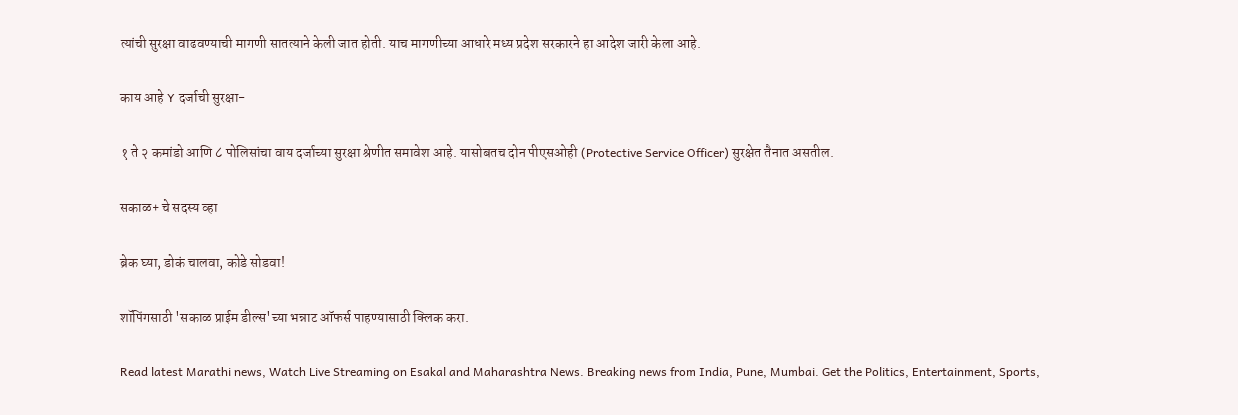त्यांची सुरक्षा वाढवण्याची मागणी सातत्याने केली जात होती. याच मागणीच्या आधारे मध्य प्रदेश सरकारने हा आदेश जारी केला आहे.

काय आहे Y दर्जाची सुरक्षा-

१ ते २ कमांडो आणि ८ पोलिसांचा वाय दर्जाच्या सुरक्षा श्रेणीत समावेश आहे. यासोबतच दोन पीएसओही (Protective Service Officer) सुरक्षेत तैनात असतील.

सकाळ+ चे सदस्य व्हा

ब्रेक घ्या, डोकं चालवा, कोडे सोडवा!

शॉपिंगसाठी 'सकाळ प्राईम डील्स'च्या भन्नाट ऑफर्स पाहण्यासाठी क्लिक करा.

Read latest Marathi news, Watch Live Streaming on Esakal and Maharashtra News. Breaking news from India, Pune, Mumbai. Get the Politics, Entertainment, Sports,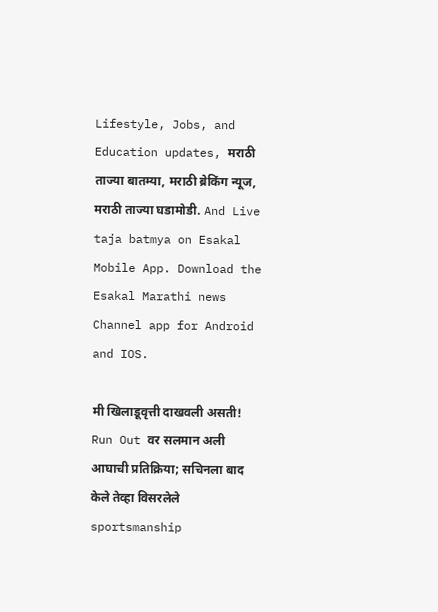Lifestyle, Jobs, and Education updates, मराठी ताज्या बातम्या, मराठी ब्रेकिंग न्यूज, मराठी ताज्या घडामोडी. And Live taja batmya on Esakal Mobile App. Download the Esakal Marathi news Channel app for Android and IOS.

मी खिलाडूवृत्ती दाखवली असती! Run Out वर सलमान अली आघाची प्रतिक्रिया; सचिनला बाद केले तेव्हा विसरलेले sportsmanship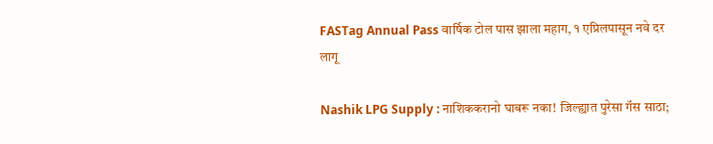FASTag Annual Pass वार्षिक टोल पास झाला महाग, १ एप्रिलपासून नवे दर लागू

Nashik LPG Supply : नाशिककरानो घाबरू नका! जिल्ह्यात पुरेसा गॅस साठा;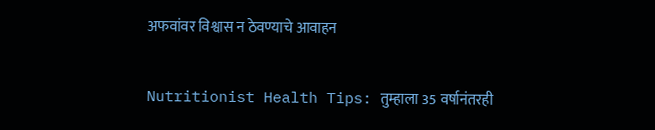अफवांवर विश्वास न ठेवण्याचे आवाहन

Nutritionist Health Tips: तुम्हाला 35 वर्षानंतरही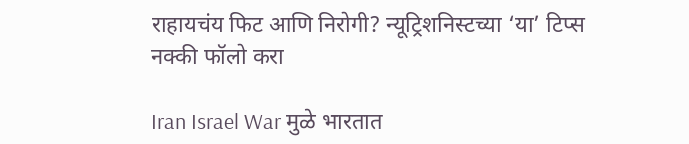राहायचंय फिट आणि निरोगी? न्यूट्रिशनिस्टच्या ‘या’ टिप्स नक्की फॉलो करा

Iran Israel War मुळे भारतात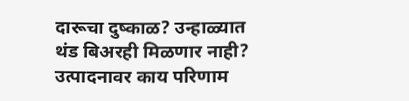दारूचा दुष्काळ? उन्हाळ्यात थंड बिअरही मिळणार नाही? उत्पादनावर काय परिणाम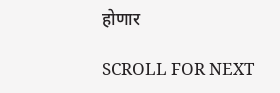होणार

SCROLL FOR NEXT